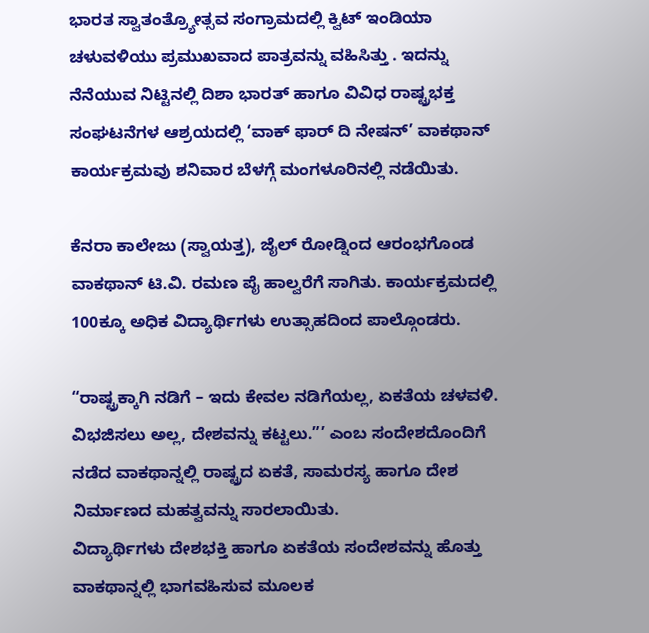ಭಾರತ ಸ್ವಾತಂತ್ರ್ಯೋತ್ಸವ ಸಂಗ್ರಾಮದಲ್ಲಿ ಕ್ವಿಟ್ ಇಂಡಿಯಾ ಚಳುವಳಿಯು ಪ್ರಮುಖವಾದ ಪಾತ್ರವನ್ನು ವಹಿಸಿತ್ತು . ಇದನ್ನು ನೆನೆಯುವ ನಿಟ್ಟಿನಲ್ಲಿ ದಿಶಾ ಭಾರತ್ ಹಾಗೂ ವಿವಿಧ ರಾಷ್ಟ್ರಭಕ್ತ ಸಂಘಟನೆಗಳ ಆಶ್ರಯದಲ್ಲಿ ‘ವಾಕ್ ಫಾರ್ ದಿ ನೇಷನ್’ ವಾಕಥಾನ್ ಕಾರ್ಯಕ್ರಮವು ಶನಿವಾರ ಬೆಳಗ್ಗೆ ಮಂಗಳೂರಿನಲ್ಲಿ ನಡೆಯಿತು.

ಕೆನರಾ ಕಾಲೇಜು (ಸ್ವಾಯತ್ತ), ಜೈಲ್ ರೋಡ್ನಿಂದ ಆರಂಭಗೊಂಡ ವಾಕಥಾನ್ ಟಿ.ವಿ. ರಮಣ ಪೈ ಹಾಲ್ವರೆಗೆ ಸಾಗಿತು. ಕಾರ್ಯಕ್ರಮದಲ್ಲಿ 100ಕ್ಕೂ ಅಧಿಕ ವಿದ್ಯಾರ್ಥಿಗಳು ಉತ್ಸಾಹದಿಂದ ಪಾಲ್ಗೊಂಡರು.

“ರಾಷ್ಟ್ರಕ್ಕಾಗಿ ನಡಿಗೆ – ಇದು ಕೇವಲ ನಡಿಗೆಯಲ್ಲ, ಏಕತೆಯ ಚಳವಳಿ. ವಿಭಜಿಸಲು ಅಲ್ಲ, ದೇಶವನ್ನು ಕಟ್ಟಲು.”’ ಎಂಬ ಸಂದೇಶದೊಂದಿಗೆ ನಡೆದ ವಾಕಥಾನ್ನಲ್ಲಿ ರಾಷ್ಟ್ರದ ಏಕತೆ, ಸಾಮರಸ್ಯ ಹಾಗೂ ದೇಶ ನಿರ್ಮಾಣದ ಮಹತ್ವವನ್ನು ಸಾರಲಾಯಿತು.
ವಿದ್ಯಾರ್ಥಿಗಳು ದೇಶಭಕ್ತಿ ಹಾಗೂ ಏಕತೆಯ ಸಂದೇಶವನ್ನು ಹೊತ್ತು ವಾಕಥಾನ್ನಲ್ಲಿ ಭಾಗವಹಿಸುವ ಮೂಲಕ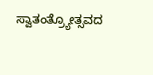ಸ್ವಾತಂತ್ರ್ಯೋತ್ಸವದ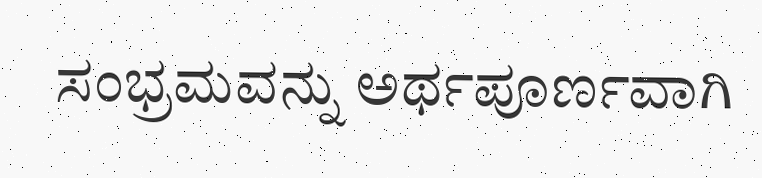ಸಂಭ್ರಮವನ್ನು ಅರ್ಥಪೂರ್ಣವಾಗಿ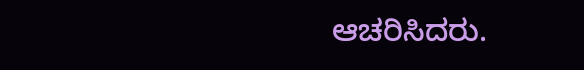ಆಚರಿಸಿದರು.